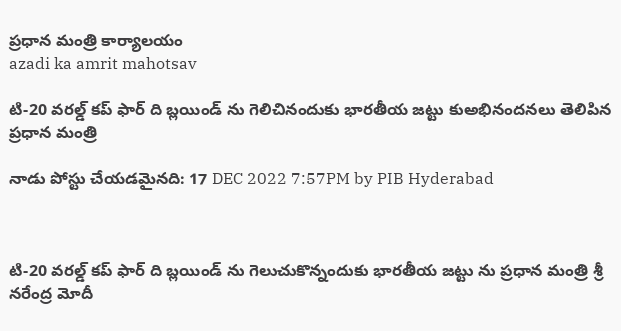ప్రధాన మంత్రి కార్యాలయం
azadi ka amrit mahotsav

టి-20 వరల్డ్ కప్ ఫార్ ది బ్లయిండ్ ను గెలిచినందుకు భారతీయ జట్టు కుఅభినందనలు తెలిపిన ప్రధాన మంత్రి

నాడు పోస్టు చేయడమైనది: 17 DEC 2022 7:57PM by PIB Hyderabad



టి-20 వరల్డ్ కప్ ఫార్ ది బ్లయిండ్ ను గెలుచుకొన్నందుకు భారతీయ జట్టు ను ప్ర‌ధాన మంత్రి శ్రీ న‌రేంద్ర మోదీ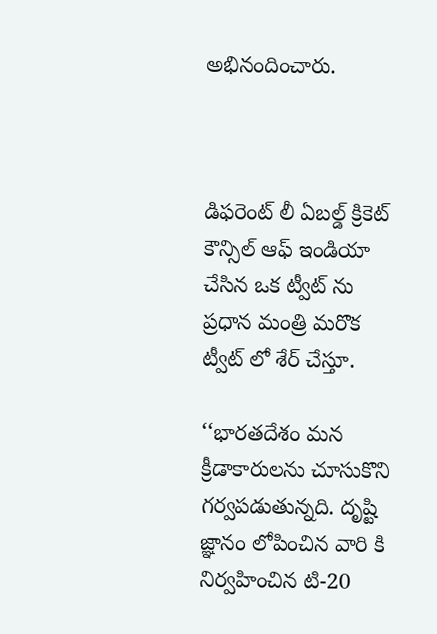అభినందించారు.



డిఫరెంట్ లీ ఏబల్డ్ క్రికెట్ కౌన్సిల్ ఆఫ్ ఇండియా చేసిన ఒక ట్వీట్ ను ప్రధాన మంత్రి మరొక ట్వీట్ లో శేర్ చేస్తూ.

‘‘భారతదేశం మన క్రీడాకారులను చూసుకొని గర్వపడుతున్నది. దృష్టి జ్ఞానం లోపించిన వారి కి నిర్వహించిన టి-20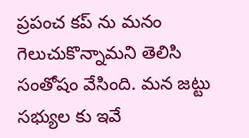ప్రపంచ కప్ ను మనం గెలుచుకొన్నామని తెలిసి సంతోషం వేసింది. మన జట్టు సభ్యుల కు ఇవే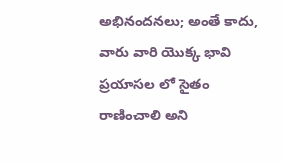అభినందనలు; అంతే కాదు, వారు వారి యొక్క భావి ప్రయాసల లో సైతం రాణించాలి అని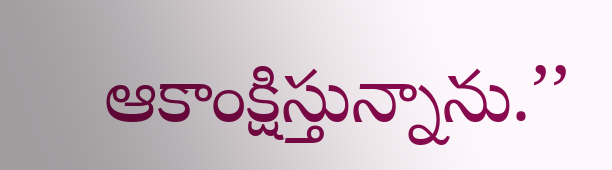ఆకాంక్షిస్తున్నాను.’’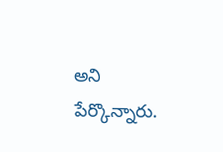అని పేర్కొన్నారు.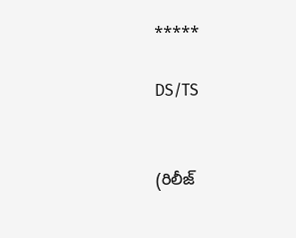*****

DS/TS


(రిలీజ్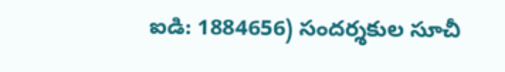ఐడి: 1884656) సందర్శకుల సూచీ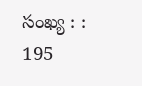సంఖ్య : : 195